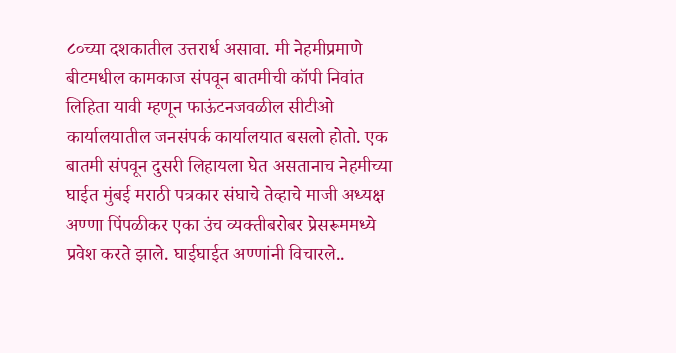८०च्या दशकातील उत्तरार्ध असावा. मी नेहमीप्रमाणे बीटमधील कामकाज संपवून बातमीची कॉपी निवांत लिहिता यावी म्हणून फाऊंटनजवळील सीटीओ कार्यालयातील जनसंपर्क कार्यालयात बसलो होतो. एक बातमी संपवून दुसरी लिहायला घेत असतानाच नेहमीच्या घाईत मुंबई मराठी पत्रकार संघाचे तेव्हाचे माजी अध्यक्ष अण्णा पिंपळीकर एका उंच व्यक्तीबरोबर प्रेसरूममध्ये प्रवेश करते झाले. घाईघाईत अण्णांनी विचारले..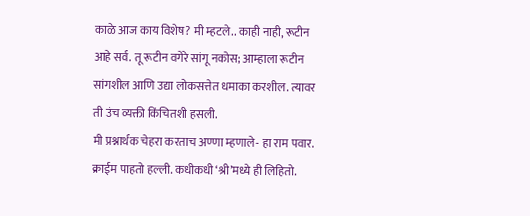काळे आज काय विशेष? मी म्हटले.. काही नाही, रूटीन आहे सर्व. तू रूटीन वगेरे सांगू नकोस; आम्हाला रूटीन सांगशील आणि उद्या लोकसत्तेत धमाका करशील. त्यावर ती उंच व्यक्ती किंचितशी हसली.
मी प्रश्नार्थक चेहरा करताच अण्णा म्हणाले- हा राम पवार. क्राईम पाहतो हल्ली. कधीकधी ‘श्री’मध्ये ही लिहितो.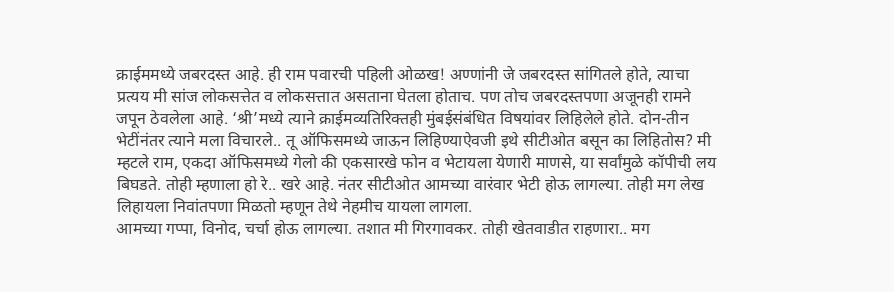क्राईममध्ये जबरदस्त आहे. ही राम पवारची पहिली ओळख! अण्णांनी जे जबरदस्त सांगितले होते, त्याचा प्रत्यय मी सांज लोकसत्तेत व लोकसत्तात असताना घेतला होताच. पण तोच जबरदस्तपणा अजूनही रामने जपून ठेवलेला आहे. ‘श्री’मध्ये त्याने क्राईमव्यतिरिक्तही मुंबईसंबंधित विषयांवर लिहिलेले होते. दोन-तीन भेटींनंतर त्याने मला विचारले.. तू ऑफिसमध्ये जाऊन लिहिण्याऐवजी इथे सीटीओत बसून का लिहितोस? मी म्हटले राम, एकदा ऑफिसमध्ये गेलो की एकसारखे फोन व भेटायला येणारी माणसे, या सर्वांमुळे कॉपीची लय बिघडते. तोही म्हणाला हो रे.. खरे आहे. नंतर सीटीओत आमच्या वारंवार भेटी होऊ लागल्या. तोही मग लेख लिहायला निवांतपणा मिळतो म्हणून तेथे नेहमीच यायला लागला.
आमच्या गप्पा, विनोद, चर्चा होऊ लागल्या. तशात मी गिरगावकर. तोही खेतवाडीत राहणारा.. मग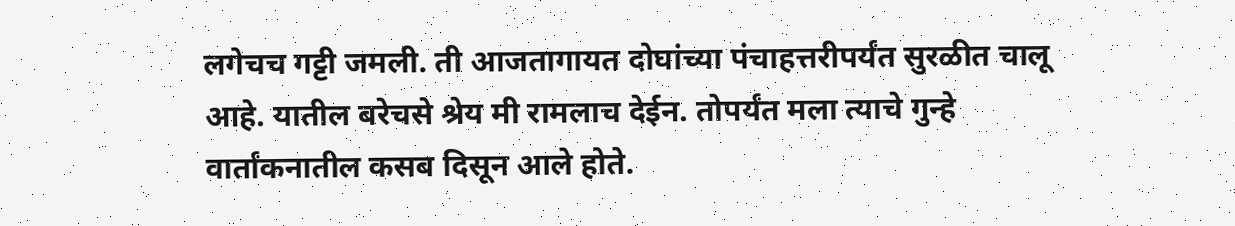लगेचच गट्टी जमली. ती आजतागायत दोघांच्या पंचाहत्तरीपर्यंत सुरळीत चालू आहे. यातील बरेचसे श्रेय मी रामलाच देईन. तोपर्यंत मला त्याचे गुन्हे वार्तांकनातील कसब दिसून आले होते.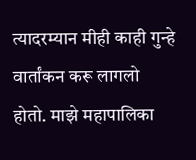त्यादरम्यान मीही काही गुन्हे वार्तांकन करू लागलो होतो. माझे महापालिका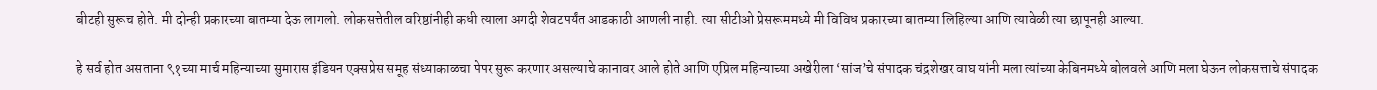बीटही सुरूच होते. मी दोन्ही प्रकारच्या बातम्या देऊ लागलो. लोकसत्तेतील वरिष्ठांनीही कधी त्याला अगदी शेवटपर्यंत आडकाठी आणली नाही. त्या सीटीओ प्रेसरूममध्ये मी विविध प्रकारच्या बातम्या लिहिल्या आणि त्यावेळी त्या छापूनही आल्या.

हे सर्व होत असताना ९१च्या मार्च महिन्याच्या सुमारास इंडियन एक्सप्रेस समूह संध्याकाळचा पेपर सुरू करणार असल्याचे कानावर आले होते आणि एप्रिल महिन्याच्या अखेरीला ‘सांज’चे संपादक चंद्रशेखर वाघ यांनी मला त्यांच्या केबिनमध्ये बोलवले आणि मला घेऊन लोकसत्ताचे संपादक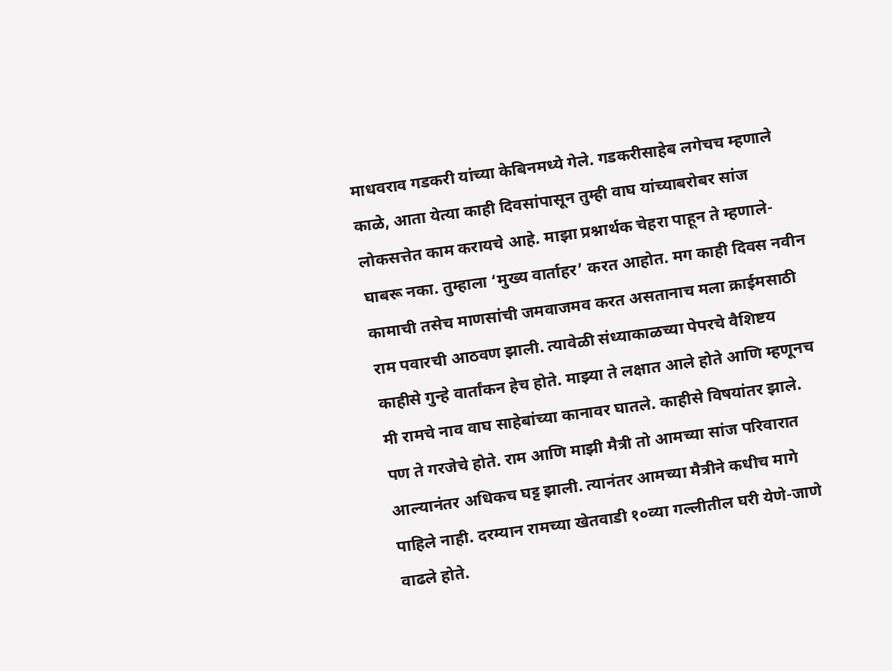माधवराव गडकरी यांच्या केबिनमध्ये गेले. गडकरीसाहेब लगेचच म्हणाले काळे, आता येत्या काही दिवसांपासून तुम्ही वाघ यांच्याबरोबर सांज लोकसत्तेत काम करायचे आहे. माझा प्रश्नार्थक चेहरा पाहून ते म्हणाले- घाबरू नका. तुम्हाला ‘मुख्य वार्ताहर’ करत आहोत. मग काही दिवस नवीन कामाची तसेच माणसांची जमवाजमव करत असतानाच मला क्राईमसाठी राम पवारची आठवण झाली. त्यावेळी संध्याकाळच्या पेपरचे वैशिष्टय काहीसे गुन्हे वार्तांकन हेच होते. माझ्या ते लक्षात आले होते आणि म्हणूनच मी रामचे नाव वाघ साहेबांच्या कानावर घातले. काहीसे विषयांतर झाले. पण ते गरजेचे होते. राम आणि माझी मैत्री तो आमच्या सांज परिवारात आल्यानंतर अधिकच घट्ट झाली. त्यानंतर आमच्या मैत्रीने कधीच मागे पाहिले नाही. दरम्यान रामच्या खेतवाडी १०व्या गल्लीतील घरी येणे-जाणे वाढले होते.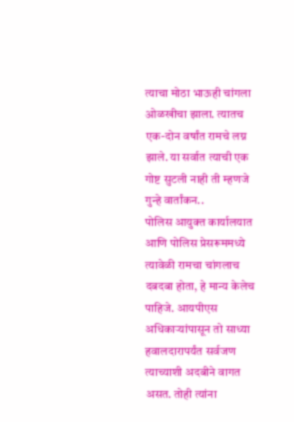त्याचा मोठा भाऊही चांगला ओळखीचा झाला. त्यातच एक-दोन वर्षांत रामचे लग्न झाले. या सर्वात त्याची एक गोष्ट सुटली नाही ती म्हणजे गुन्हे वार्तांकन..
पोलिस आयुक्त कार्यालयात आणि पोलिस प्रेसरूममध्ये त्यावेळी रामचा चांगलाच दबदबा होता, हे मान्य केलेच पाहिजे. आयपीएस अधिकाऱ्यांपासून तो साध्या हवालदारापर्यंत सर्वजण त्याच्याशी अदबीने वागत असत. तोही त्यांना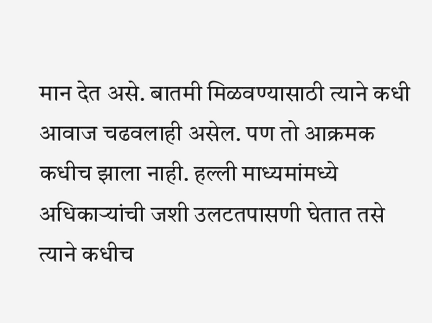मान देत असे. बातमी मिळवण्यासाठी त्याने कधी आवाज चढवलाही असेल. पण तो आक्रमक कधीच झाला नाही. हल्ली माध्यमांमध्ये अधिकाऱ्यांची जशी उलटतपासणी घेतात तसे त्याने कधीच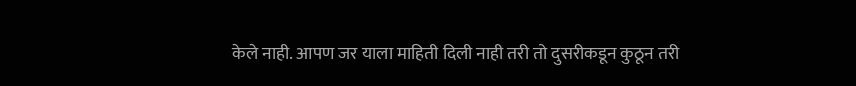केले नाही. आपण जर याला माहिती दिली नाही तरी तो दुसरीकडून कुठून तरी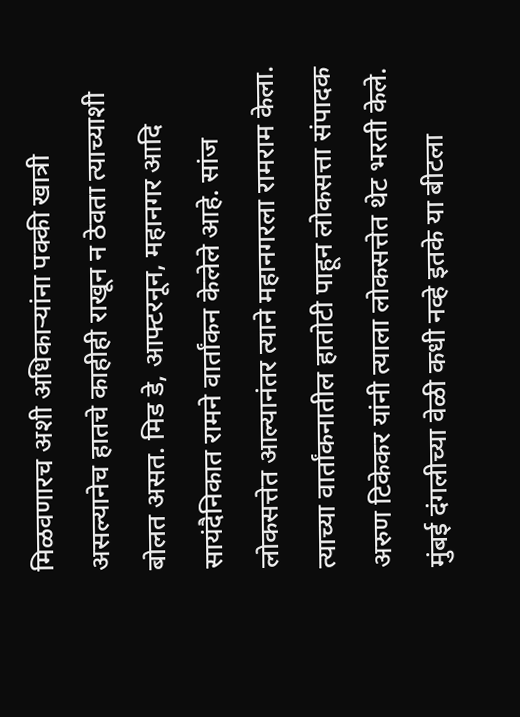मिळवणारच अशी अधिकाऱ्यांना पक्की खात्री असल्यानेच हातचे काहीही राखून न ठेवता त्याच्याशी बोलत असत. मिड डे, आफ्टरनून, महानगर आदि सायंदैनिकात रामने वार्तांकन केलेले आहे. सांज लोकसत्तेत आल्यानंतर त्याने महानगरला रामराम केला. त्याच्या वार्तांकनातील हातोटी पाहून लोकसत्ता संपादक अरुण टिकेकर यांनी त्याला लोकसत्तेत थेट भरती केले.
मुंबई दंगलीच्या वेळी कधी नव्हे इतके या बीटला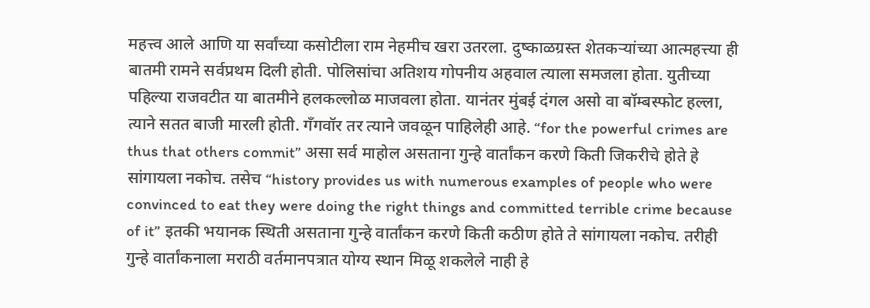महत्त्व आले आणि या सर्वांच्या कसोटीला राम नेहमीच खरा उतरला. दुष्काळग्रस्त शेतकऱ्यांच्या आत्महत्त्या ही बातमी रामने सर्वप्रथम दिली होती. पोलिसांचा अतिशय गोपनीय अहवाल त्याला समजला होता. युतीच्या पहिल्या राजवटीत या बातमीने हलकल्लोळ माजवला होता. यानंतर मुंबई दंगल असो वा बॉम्बस्फोट हल्ला, त्याने सतत बाजी मारली होती. गँगवॉर तर त्याने जवळून पाहिलेही आहे. “for the powerful crimes are thus that others commit” असा सर्व माहोल असताना गुन्हे वार्तांकन करणे किती जिकरीचे होते हे सांगायला नकोच. तसेच “history provides us with numerous examples of people who were convinced to eat they were doing the right things and committed terrible crime because of it” इतकी भयानक स्थिती असताना गुन्हे वार्तांकन करणे किती कठीण होते ते सांगायला नकोच. तरीही गुन्हे वार्तांकनाला मराठी वर्तमानपत्रात योग्य स्थान मिळू शकलेले नाही हे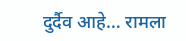दुर्दैव आहे… रामला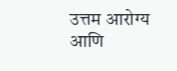उत्तम आरोग्य आणि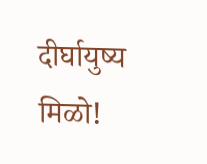दीर्घायुष्य मिळो!